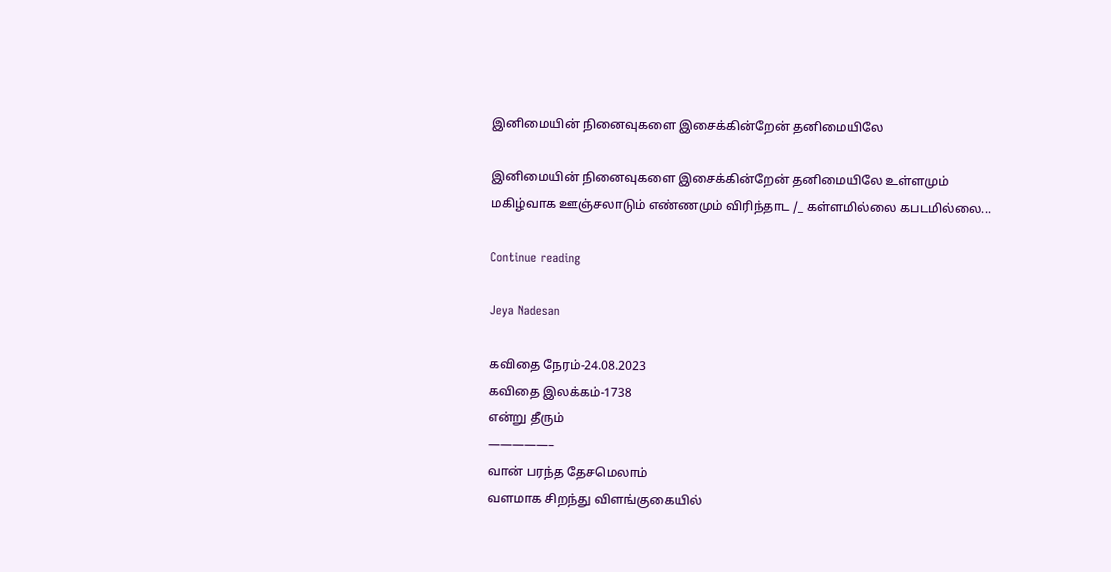இனிமையின் நினைவுகளை இசைக்கின்றேன் தனிமையிலே

இனிமையின் நினைவுகளை இசைக்கின்றேன் தனிமையிலே உள்ளமும் மகிழ்வாக ஊஞ்சலாடும் எண்ணமும் விரிந்தாட /_ கள்ளமில்லை கபடமில்லை...

Continue reading

Jeya Nadesan

கவிதை நேரம்-24.08.2023
கவிதை இலக்கம்-1738
என்று தீரும்
—————–
வான் பரந்த தேசமெலாம்
வளமாக சிறந்து விளங்குகையில்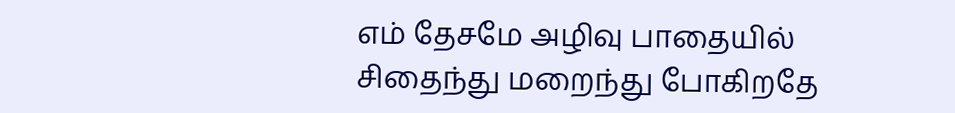எம் தேசமே அழிவு பாதையில்
சிதைந்து மறைந்து போகிறதே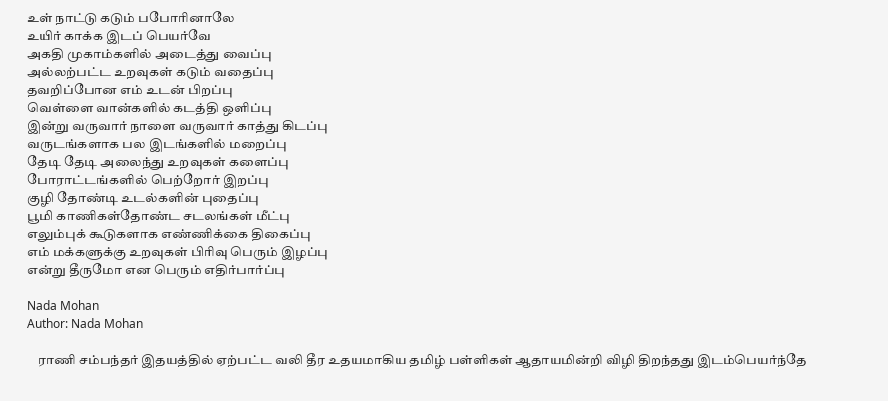உள் நாட்டு கடும் பபோரினாலே
உயிர் காக்க இடப் பெயர்வே
அகதி முகாம்களில் அடைத்து வைப்பு
அல்லற்பட்ட உறவுகள் கடும் வதைப்பு
தவறிப்போன எம் உடன் பிறப்பு
வெள்ளை வான்களில் கடத்தி ஒளிப்பு
இன்று வருவார் நாளை வருவார் காத்து கிடப்பு
வருடங்களாக பல இடங்களில் மறைப்பு
தேடி தேடி அலைந்து உறவுகள் களைப்பு
போராட்டங்களில் பெற்றோர் இறப்பு
குழி தோண்டி உடல்களின் புதைப்பு
பூமி காணிகள்தோண்ட சடலங்கள் மீட்பு
எலும்புக் கூடுகளாக எண்ணிக்கை திகைப்பு
எம் மக்களுக்கு உறவுகள் பிரிவு பெரும் இழப்பு
என்று தீருமோ என பெரும் எதிர்பார்ப்பு

Nada Mohan
Author: Nada Mohan

    ராணி சம்பந்தர் இதயத்தில் ஏற்பட்ட வலி தீர உதயமாகிய தமிழ் பள்ளிகள் ஆதாயமின்றி விழி திறந்தது இடம்பெயர்ந்தே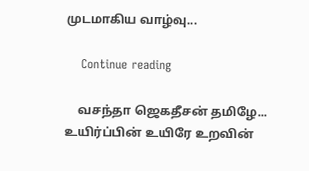முடமாகிய வாழ்வு...

    Continue reading

    வசந்தா ஜெகதீசன் தமிழே... உயிர்ப்பின் உயிரே உறவின்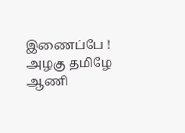இணைப்பே ! அழகு தமிழே ஆணி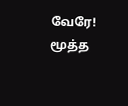வேரே! மூத்த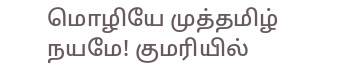மொழியே முத்தமிழ் நயமே! குமரியில்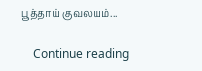பூத்தாய் குவலயம்...

    Continue reading